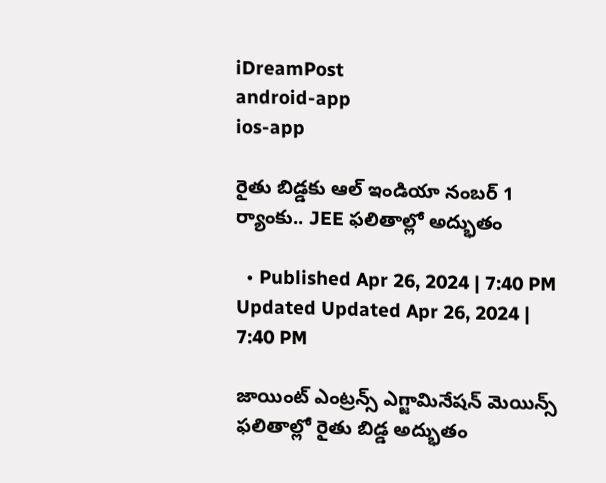iDreamPost
android-app
ios-app

రైతు బిడ్డకు ఆల్ ఇండియా నంబర్ 1 ర్యాంకు.. JEE ఫలితాల్లో అద్భుతం

  • Published Apr 26, 2024 | 7:40 PM Updated Updated Apr 26, 2024 | 7:40 PM

జాయింట్ ఎంట్రన్స్ ఎగ్జామినేషన్ మెయిన్స్ ఫలితాల్లో రైతు బిడ్డ అద్భుతం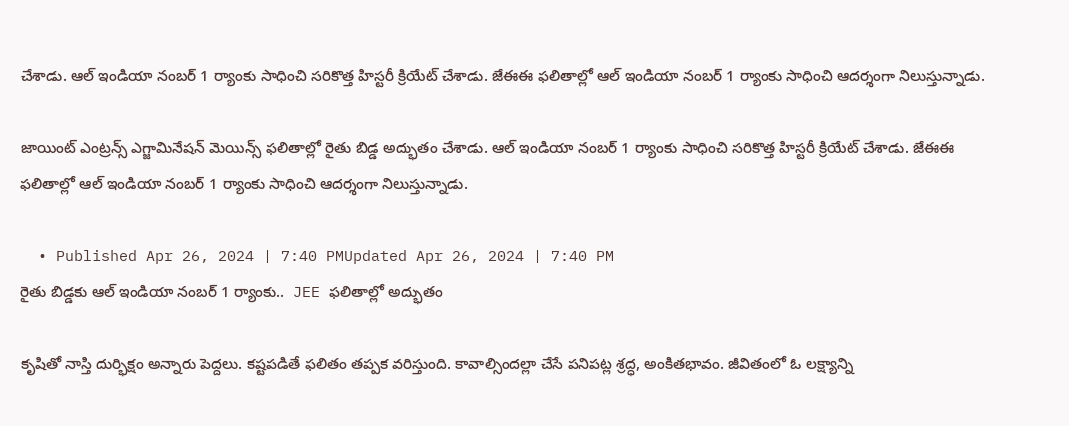చేశాడు. ఆల్ ఇండియా నంబర్ 1 ర్యాంకు సాధించి సరికొత్త హిస్టరీ క్రియేట్ చేశాడు. జేఈఈ ఫలితాల్లో ఆల్ ఇండియా నంబర్ 1 ర్యాంకు సాధించి ఆదర్శంగా నిలుస్తున్నాడు.

జాయింట్ ఎంట్రన్స్ ఎగ్జామినేషన్ మెయిన్స్ ఫలితాల్లో రైతు బిడ్డ అద్భుతం చేశాడు. ఆల్ ఇండియా నంబర్ 1 ర్యాంకు సాధించి సరికొత్త హిస్టరీ క్రియేట్ చేశాడు. జేఈఈ ఫలితాల్లో ఆల్ ఇండియా నంబర్ 1 ర్యాంకు సాధించి ఆదర్శంగా నిలుస్తున్నాడు.

  • Published Apr 26, 2024 | 7:40 PMUpdated Apr 26, 2024 | 7:40 PM
రైతు బిడ్డకు ఆల్ ఇండియా నంబర్ 1 ర్యాంకు..  JEE ఫలితాల్లో అద్భుతం

కృషితో నాస్తి దుర్భిక్షం అన్నారు పెద్దలు. కష్టపడితే ఫలితం తప్పక వరిస్తుంది. కావాల్సిందల్లా చేసే పనిపట్ల శ్రద్ధ, అంకితభావం. జీవితంలో ఓ లక్ష్యాన్ని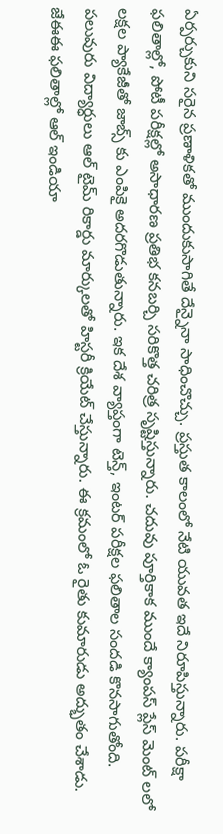ఏర్పర్చుకుని సరైన ప్రణాళికతో ముందుకుసాగితే దేన్నైనా సాధించొచ్చు. ప్రస్తుత కాలంలో నేటి యువత ఇదే నిరూపిస్తున్నారు. పరీక్షా ఫలితాల్లో, పోటీ పరీక్షల్లో అసాధారణ ప్రతిభ కనబర్చి సరికొత్త చరిత్ర సృష్టిస్తున్నారు. చదువు పూర్తికాక ముందే క్యాంపస్ ప్లేస్ మెంట్ లలో లక్షల ప్యాకేజీతో జాబ్స్ కు ఎంపికై అదరగొడుతున్నారు. ఇక దేశ వ్యాప్తంగా టెన్త్, ఇంటర్ పరీక్షల ఫలితాల సందడి కొనసాగుతోంది. పలువురు విద్యార్ధులు ఆల్ టైమ్ రికార్డు మార్కులతో హిస్టరీ క్రియేట్ చేస్తున్నారు. ఈ క్రమంలో ఓ రైతు కుమారుడు అద్భుతం చేశాడు. జేఈఈ ఫలితాల్లో ఆల్ ఇండియా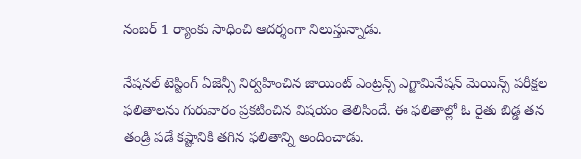నంబర్ 1 ర్యాంకు సాధించి ఆదర్శంగా నిలుస్తున్నాడు.

నేష‌న‌ల్ టెస్టింగ్ ఏజెన్సీ నిర్వ‌హించిన జాయింట్ ఎంట్రన్స్ ఎగ్జామినేషన్ మెయిన్స్ ప‌రీక్ష‌ల ఫ‌లితాల‌ను గురువారం ప్ర‌క‌టించిన విష‌యం తెలిసిందే. ఈ ఫలితాల్లో ఓ రైతు బిడ్డ తన తండ్రి పడే కష్టానికి తగిన ఫలితాన్ని అందించాడు.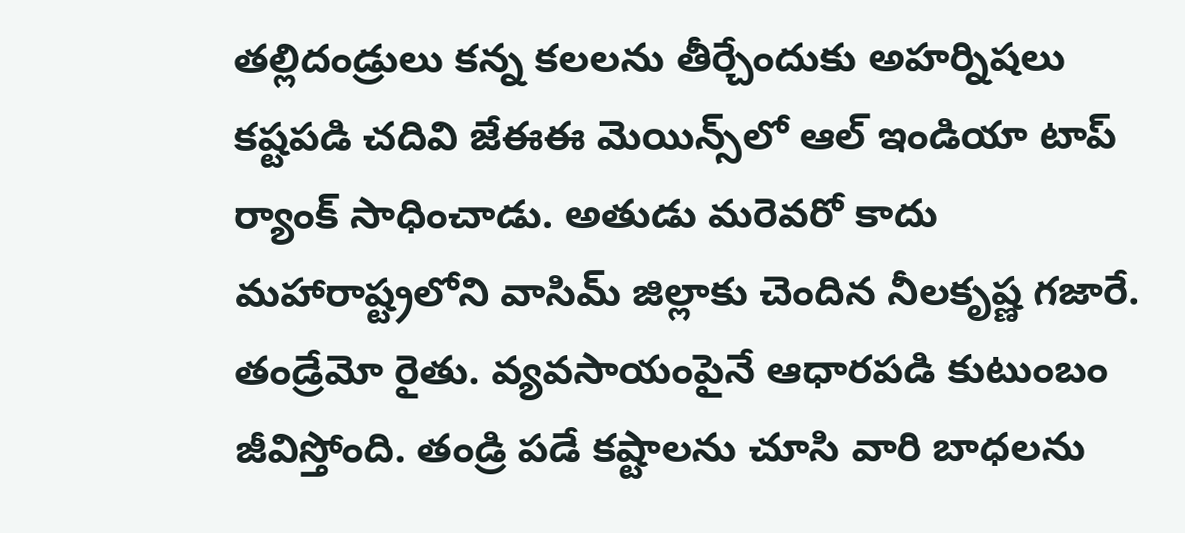తల్లిదండ్రులు కన్న కలలను తీర్చేందుకు అహర్నిషలు కష్టపడి చదివి జేఈఈ మెయిన్స్‌లో ఆల్ ఇండియా టాప్ ర్యాంక్ సాధించాడు. అతుడు మరెవరో కాదు మ‌హారాష్ట్ర‌లోని వాసిమ్ జిల్లాకు చెందిన నీల‌కృష్ణ గ‌జారే. తండ్రేమో రైతు. వ్యవసాయంపైనే ఆధారపడి కుటుంబం జీవిస్తోంది. తండ్రి పడే కష్టాలను చూసి వారి బాధలను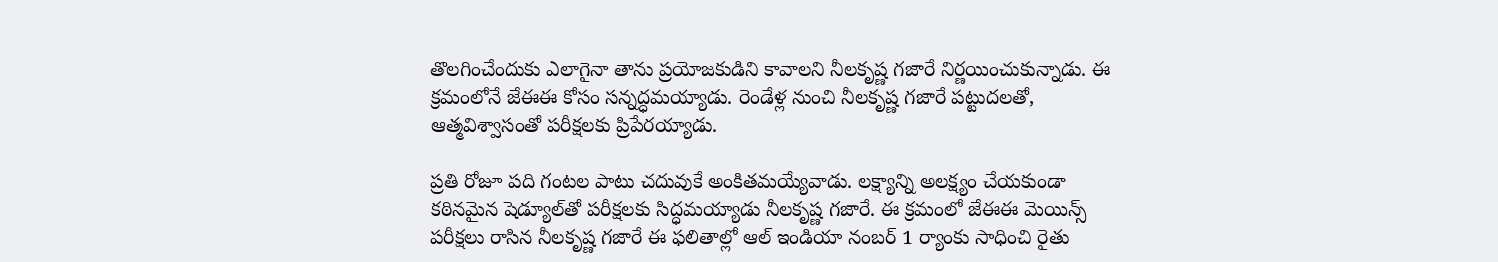తొలగించేందుకు ఎలాగైనా తాను ప్రయోజకుడిని కావాలని నీల‌కృష్ణ గ‌జారే నిర్ణయించుకున్నాడు. ఈ క్రమంలోనే జేఈఈ కోసం సన్నద్ధమయ్యాడు. రెండేళ్ల నుంచి నీల‌కృష్ణ గ‌జారే ప‌ట్టుద‌లతో, ఆత్మ‌విశ్వాసంతో ప‌రీక్ష‌లకు ప్రిపేర‌య్యాడు.

ప్ర‌తి రోజూ ప‌ది గంట‌ల పాటు చ‌దువుకే అంకిత‌మ‌య్యేవాడు. లక్ష్యాన్ని అలక్ష్యం చేయకుండా క‌ఠిన‌మైన షెడ్యూల్‌తో ప‌రీక్ష‌ల‌కు సిద్ధ‌మ‌య్యాడు నీల‌కృష్ణ గ‌జారే. ఈ క్రమంలో జేఈఈ మెయిన్స్ పరీక్షలు రాసిన నీల‌కృష్ణ గ‌జారే ఈ ఫలితాల్లో ఆల్ ఇండియా నంబర్ 1 ర్యాంకు సాధించి రైతు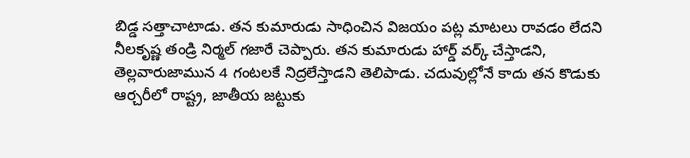బిడ్డ సత్తాచాటాడు. త‌న కుమారుడు సాధించిన విజయం ప‌ట్ల మాట‌లు రావ‌డం లేద‌ని నీల‌కృష్ణ తండ్రి నిర్మ‌ల్ గ‌జారే చెప్పారు. త‌న కుమారుడు హార్డ్ వ‌ర్క్ చేస్తాడ‌ని, తెల్ల‌వారుజామున 4 గంట‌ల‌కే నిద్ర‌లేస్తాడని తెలిపాడు. చదువుల్లోనే కాదు తన కొడుకు ఆర్చ‌రీలో రాష్ట్ర‌, జాతీయ జ‌ట్టుకు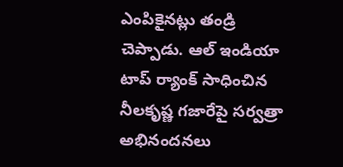ఎంపికైన‌ట్లు తండ్రి చెప్పాడు. ఆల్ ఇండియా టాప్ ర్యాంక్ సాధించిన నీల‌కృష్ణ గ‌జారేపై సర్వత్రా అభినందనలు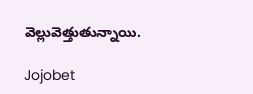వెల్లువెత్తుతున్నాయి.

Jojobet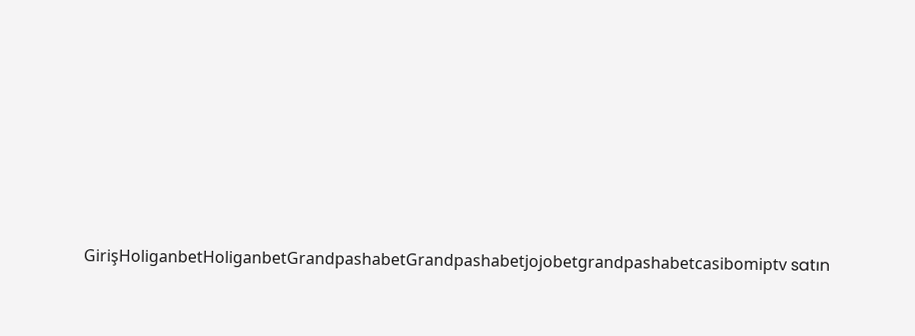GirişHoliganbetHoliganbetGrandpashabetGrandpashabetjojobetgrandpashabetcasibomiptv satın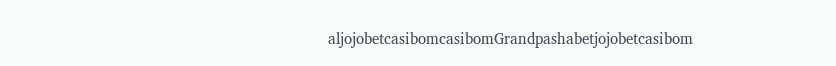aljojobetcasibomcasibomGrandpashabetjojobetcasibom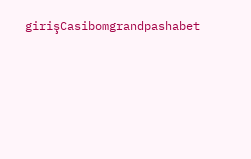girişCasibomgrandpashabet